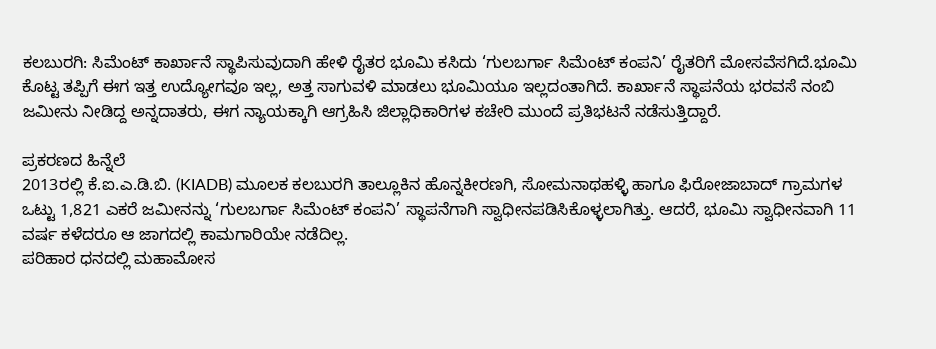ಕಲಬುರಗಿ: ಸಿಮೆಂಟ್ ಕಾರ್ಖಾನೆ ಸ್ಥಾಪಿಸುವುದಾಗಿ ಹೇಳಿ ರೈತರ ಭೂಮಿ ಕಸಿದು ‘ಗುಲಬರ್ಗಾ ಸಿಮೆಂಟ್ ಕಂಪನಿ’ ರೈತರಿಗೆ ಮೋಸವೆಸಗಿದೆ.ಭೂಮಿ ಕೊಟ್ಟ ತಪ್ಪಿಗೆ ಈಗ ಇತ್ತ ಉದ್ಯೋಗವೂ ಇಲ್ಲ, ಅತ್ತ ಸಾಗುವಳಿ ಮಾಡಲು ಭೂಮಿಯೂ ಇಲ್ಲದಂತಾಗಿದೆ. ಕಾರ್ಖಾನೆ ಸ್ಥಾಪನೆಯ ಭರವಸೆ ನಂಬಿ ಜಮೀನು ನೀಡಿದ್ದ ಅನ್ನದಾತರು, ಈಗ ನ್ಯಾಯಕ್ಕಾಗಿ ಆಗ್ರಹಿಸಿ ಜಿಲ್ಲಾಧಿಕಾರಿಗಳ ಕಚೇರಿ ಮುಂದೆ ಪ್ರತಿಭಟನೆ ನಡೆಸುತ್ತಿದ್ದಾರೆ.

ಪ್ರಕರಣದ ಹಿನ್ನೆಲೆ
2013ರಲ್ಲಿ ಕೆ.ಐ.ಎ.ಡಿ.ಬಿ. (KIADB) ಮೂಲಕ ಕಲಬುರಗಿ ತಾಲ್ಲೂಕಿನ ಹೊನ್ನಕೀರಣಗಿ, ಸೋಮನಾಥಹಳ್ಳಿ ಹಾಗೂ ಫಿರೋಜಾಬಾದ್ ಗ್ರಾಮಗಳ ಒಟ್ಟು 1,821 ಎಕರೆ ಜಮೀನನ್ನು ‘ಗುಲಬರ್ಗಾ ಸಿಮೆಂಟ್ ಕಂಪನಿ’ ಸ್ಥಾಪನೆಗಾಗಿ ಸ್ವಾಧೀನಪಡಿಸಿಕೊಳ್ಳಲಾಗಿತ್ತು. ಆದರೆ, ಭೂಮಿ ಸ್ವಾಧೀನವಾಗಿ 11 ವರ್ಷ ಕಳೆದರೂ ಆ ಜಾಗದಲ್ಲಿ ಕಾಮಗಾರಿಯೇ ನಡೆದಿಲ್ಲ.
ಪರಿಹಾರ ಧನದಲ್ಲಿ ಮಹಾಮೋಸ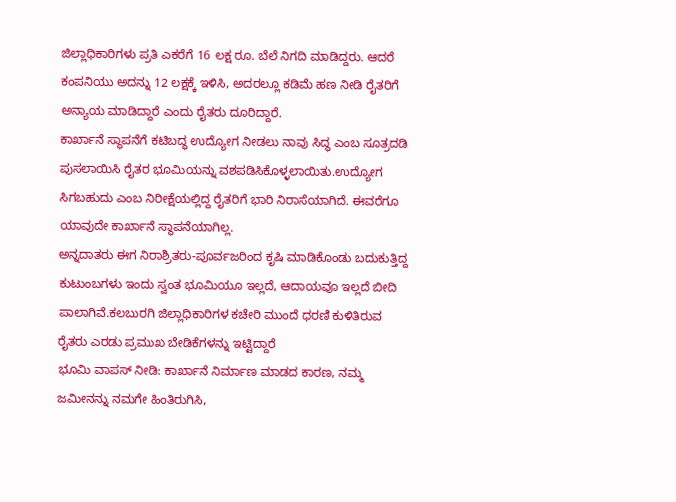ಜಿಲ್ಲಾಧಿಕಾರಿಗಳು ಪ್ರತಿ ಎಕರೆಗೆ 16 ಲಕ್ಷ ರೂ. ಬೆಲೆ ನಿಗದಿ ಮಾಡಿದ್ದರು. ಆದರೆ ಕಂಪನಿಯು ಅದನ್ನು 12 ಲಕ್ಷಕ್ಕೆ ಇಳಿಸಿ, ಅದರಲ್ಲೂ ಕಡಿಮೆ ಹಣ ನೀಡಿ ರೈತರಿಗೆ ಅನ್ಯಾಯ ಮಾಡಿದ್ದಾರೆ ಎಂದು ರೈತರು ದೂರಿದ್ದಾರೆ.
ಕಾರ್ಖಾನೆ ಸ್ಥಾಪನೆಗೆ ಕಟಿಬದ್ಧ ಉದ್ಯೋಗ ನೀಡಲು ನಾವು ಸಿದ್ಧ ಎಂಬ ಸೂತ್ರದಡಿ ಪುಸಲಾಯಿಸಿ ರೈತರ ಭೂಮಿಯನ್ನು ವಶಪಡಿಸಿಕೊಳ್ಳಲಾಯಿತು.ಉದ್ಯೋಗ ಸಿಗಬಹುದು ಎಂಬ ನಿರೀಕ್ಷೆಯಲ್ಲಿದ್ದ ರೈತರಿಗೆ ಭಾರಿ ನಿರಾಸೆಯಾಗಿದೆ. ಈವರೆಗೂ ಯಾವುದೇ ಕಾರ್ಖಾನೆ ಸ್ಥಾಪನೆಯಾಗಿಲ್ಲ.
ಅನ್ನದಾತರು ಈಗ ನಿರಾಶ್ರಿತರು-ಪೂರ್ವಜರಿಂದ ಕೃಷಿ ಮಾಡಿಕೊಂಡು ಬದುಕುತ್ತಿದ್ದ ಕುಟುಂಬಗಳು ಇಂದು ಸ್ವಂತ ಭೂಮಿಯೂ ಇಲ್ಲದೆ, ಆದಾಯವೂ ಇಲ್ಲದೆ ಬೀದಿ ಪಾಲಾಗಿವೆ.ಕಲಬುರಗಿ ಜಿಲ್ಲಾಧಿಕಾರಿಗಳ ಕಚೇರಿ ಮುಂದೆ ಧರಣಿ ಕುಳಿತಿರುವ ರೈತರು ಎರಡು ಪ್ರಮುಖ ಬೇಡಿಕೆಗಳನ್ನು ಇಟ್ಟಿದ್ದಾರೆ
ಭೂಮಿ ವಾಪಸ್ ನೀಡಿ: ಕಾರ್ಖಾನೆ ನಿರ್ಮಾಣ ಮಾಡದ ಕಾರಣ, ನಮ್ಮ ಜಮೀನನ್ನು ನಮಗೇ ಹಿಂತಿರುಗಿಸಿ,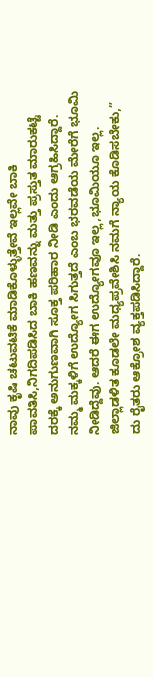ನಾವು ಕೃಷಿ ಚಟುವಟಿಕೆ ಮಾಡಿಕೊಳ್ಳುತ್ತೇವೆ ಇಲ್ಲವೇ ಬಾಕಿ ಪಾವತಿಸಿ,ನಿಗದಿಪಡಿಸಿದ ಬಾಕಿ ಹಣವನ್ನು ಮತ್ತು ಪ್ರಸ್ತುತ ಮಾರುಕಟ್ಟೆ ದರಕ್ಕೆ ಅನುಗುಣವಾಗಿ ಸೂಕ್ತ ಪರಿಹಾರ ನೀಡಿ ಎಂದು ಆಗ್ರಹಿಸಿದ್ದಾರೆ. ನಮ್ಮ ಮಕ್ಕಳಿಗೆ ಉದ್ಯೋಗ ಸಿಗುತ್ತದೆ ಎಂಬ ಭರವಡೆಯ ಮೇರೆಗೆ ಭೂಮಿ ನೀಡಿದ್ದೆವು. ಆದರೆ ಈಗ ಉದ್ಯೋಗವೂ ಇಲ್ಲ,ಭೂಮಿಯೂ ಇಲ್ಲ. ಜಿಲ್ಲಾಡಳಿತ ಕೂಡಲೇ ಮಧ್ಯಪ್ರವೇಶಿಸಿ ನಮಗೆ ನ್ಯಾಯ ಕೊಡಿಸಬೇಕು,” ದು ರೈತರು ಆಕ್ರೋಶ ವ್ಯಕ್ತಪಡಿಸಿದ್ದಾರೆ.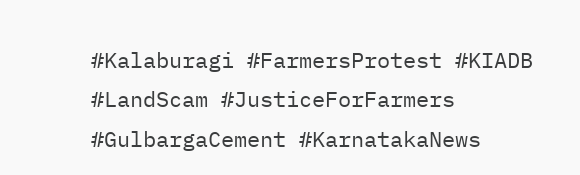#Kalaburagi #FarmersProtest #KIADB #LandScam #JusticeForFarmers #GulbargaCement #KarnatakaNews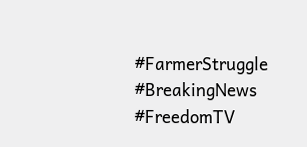#FarmerStruggle #BreakingNews #FreedomTV